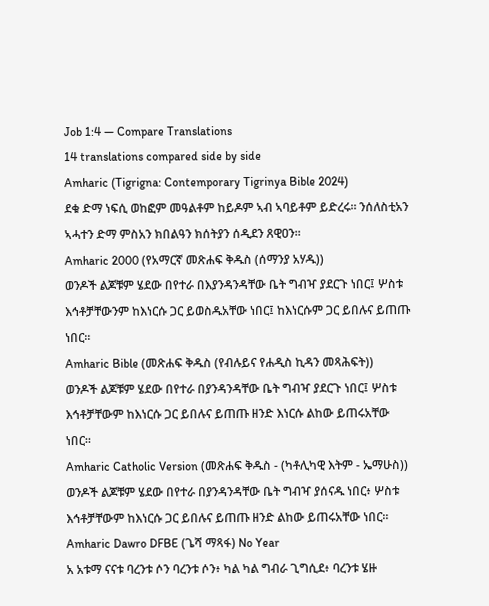Job 1:4 — Compare Translations
14 translations compared side by side
Amharic (Tigrigna: Contemporary Tigrinya Bible 2024)
ደቁ ድማ ነፍሲ ወከፎም መዓልቶም ከይዶም ኣብ ኣባይቶም ይድረሩ። ንሰለስቲአን ኣሓተን ድማ ምስአን ክበልዓን ክሰትያን ሰዲደን ጸዊዐን።
Amharic 2000 (የአማርኛ መጽሐፍ ቅዱስ (ሰማንያ አሃዱ))
ወንዶች ልጆቹም ሄደው በየተራ በእያንዳንዳቸው ቤት ግብዣ ያደርጉ ነበር፤ ሦስቱ እኅቶቻቸውንም ከእነርሱ ጋር ይወስዱአቸው ነበር፤ ከእነርሱም ጋር ይበሉና ይጠጡ ነበር።
Amharic Bible (መጽሐፍ ቅዱስ (የብሉይና የሐዲስ ኪዳን መጻሕፍት))
ወንዶች ልጆቹም ሄደው በየተራ በያንዳንዳቸው ቤት ግብዣ ያደርጉ ነበር፤ ሦስቱ እኅቶቻቸውም ከእነርሱ ጋር ይበሉና ይጠጡ ዘንድ እነርሱ ልከው ይጠሩአቸው ነበር።
Amharic Catholic Version (መጽሐፍ ቅዱስ - (ካቶሊካዊ እትም - ኤማሁስ))
ወንዶች ልጆቹም ሄደው በየተራ በያንዳንዳቸው ቤት ግብዣ ያሰናዱ ነበር፥ ሦስቱ እኅቶቻቸውም ከእነርሱ ጋር ይበሉና ይጠጡ ዘንድ ልከው ይጠሩአቸው ነበር።
Amharic Dawro DFBE (ጌሻ ማጻፋ) No Year
አ አቱማ ናናቱ ባረንቱ ሶን ባረንቱ ሶን፥ ካል ካል ግብራ ጊግሲደ፥ ባረንቱ ሄዙ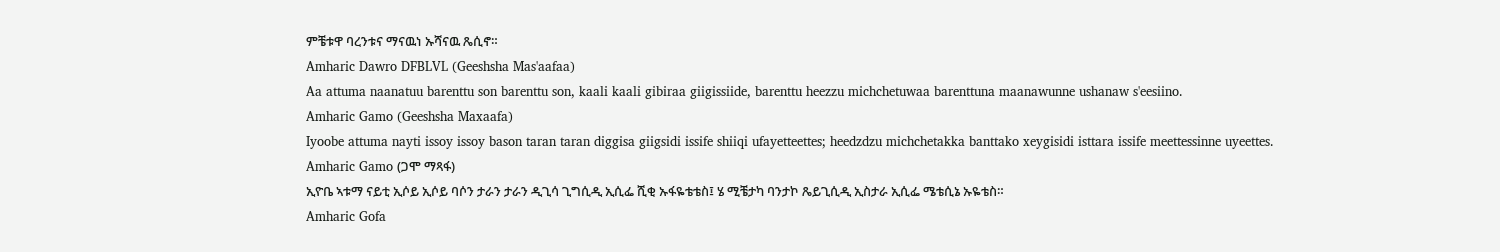ምቼቱዋ ባረንቱና ማናዉነ ኡሻናዉ ጼሲኖ።
Amharic Dawro DFBLVL (Geeshsha Mas'aafaa)
Aa attuma naanatuu barenttu son barenttu son, kaali kaali gibiraa giigissiide, barenttu heezzu michchetuwaa barenttuna maanawunne ushanaw s'eesiino.
Amharic Gamo (Geeshsha Maxaafa)
Iyoobe attuma nayti issoy issoy bason taran taran diggisa giigsidi issife shiiqi ufayetteettes; heedzdzu michchetakka banttako xeygisidi isttara issife meettessinne uyeettes.
Amharic Gamo (ጋሞ ማጻፋ)
ኢዮቤ ኣቱማ ናይቲ ኢሶይ ኢሶይ ባሶን ታራን ታራን ዲጊሳ ጊግሲዲ ኢሲፌ ሺቂ ኡፋዬቴቴስ፤ ሄ ሚቼታካ ባንታኮ ጼይጊሲዲ ኢስታራ ኢሲፌ ሜቴሲኔ ኡዬቴስ።
Amharic Gofa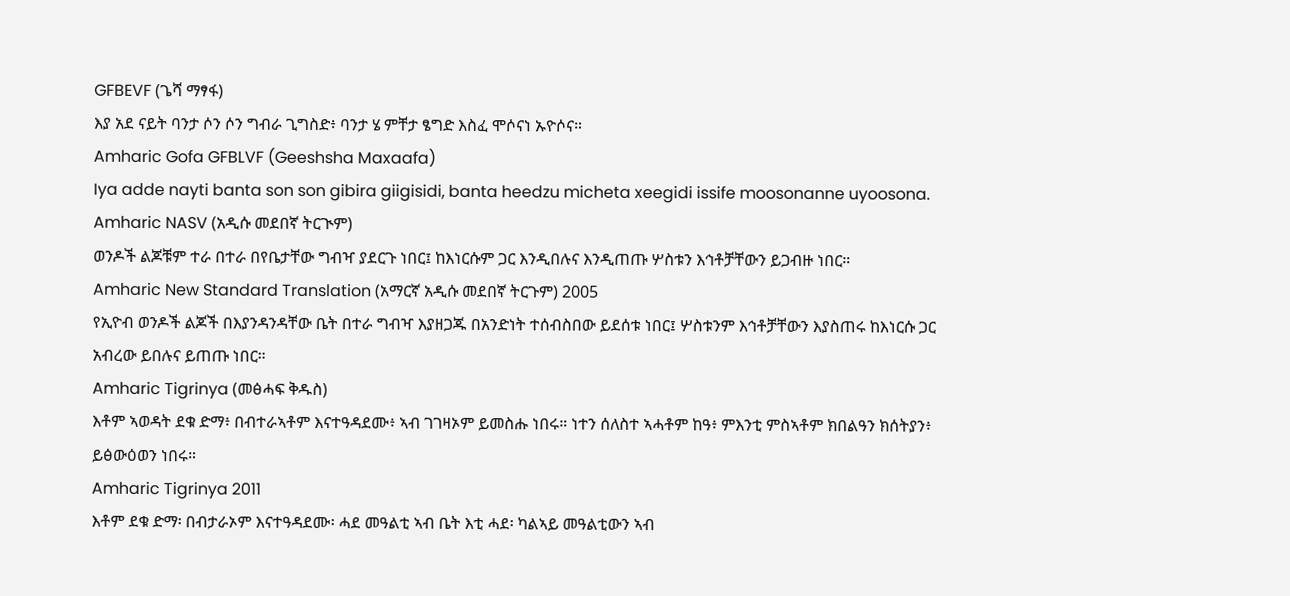GFBEVF (ጌሻ ማፃፋ)
እያ አደ ናይት ባንታ ሶን ሶን ግብራ ጊግስድ፥ ባንታ ሄ ምቸታ ፄግድ እስፈ ሞሶናነ ኡዮሶና።
Amharic Gofa GFBLVF (Geeshsha Maxaafa)
Iya adde nayti banta son son gibira giigisidi, banta heedzu micheta xeegidi issife moosonanne uyoosona.
Amharic NASV (አዲሱ መደበኛ ትርጒም)
ወንዶች ልጆቹም ተራ በተራ በየቤታቸው ግብዣ ያደርጉ ነበር፤ ከእነርሱም ጋር እንዲበሉና እንዲጠጡ ሦስቱን እኅቶቻቸውን ይጋብዙ ነበር።
Amharic New Standard Translation (አማርኛ አዲሱ መደበኛ ትርጉም) 2005
የኢዮብ ወንዶች ልጆች በእያንዳንዳቸው ቤት በተራ ግብዣ እያዘጋጁ በአንድነት ተሰብስበው ይደሰቱ ነበር፤ ሦስቱንም እኅቶቻቸውን እያስጠሩ ከእነርሱ ጋር አብረው ይበሉና ይጠጡ ነበር።
Amharic Tigrinya (መፅሓፍ ቅዱስ)
እቶም ኣወዳት ደቁ ድማ፥ በብተራኣቶም እናተዓዳደሙ፥ ኣብ ገገዛኦም ይመስሑ ነበሩ። ነተን ሰለስተ ኣሓቶም ከዓ፥ ምእንቲ ምስኣቶም ክበልዓን ክሰትያን፥ ይፅውዕወን ነበሩ።
Amharic Tigrinya 2011
እቶም ደቁ ድማ፡ በብታራኦም እናተዓዳደሙ፡ ሓደ መዓልቲ ኣብ ቤት እቲ ሓደ፡ ካልኣይ መዓልቲውን ኣብ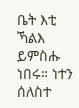ቤት እቲ ኻልእ ይምስሑ ነበሩ። ነተን ሰለስተ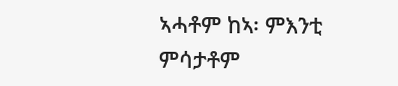ኣሓቶም ከኣ፡ ምእንቲ ምሳታቶም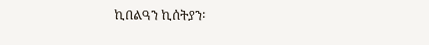ኪበልዓን ኪሰትያን፡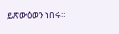ይጽውዕወን ነበሩ።